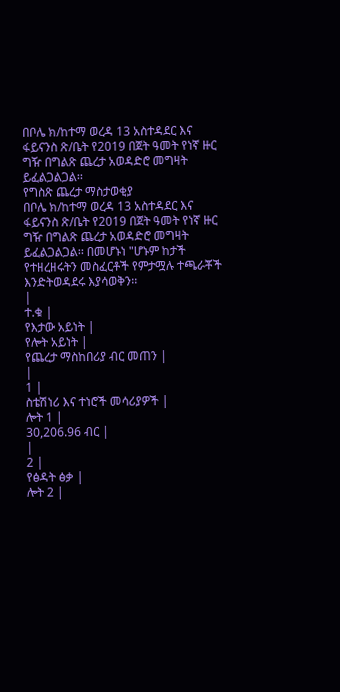በቦሌ ክ/ከተማ ወረዳ 13 አስተዳደር እና ፋይናንስ ጽ/ቤት የ2019 በጀት ዓመት የነኛ ዙር ግዥ በግልጽ ጨረታ አወዳድሮ መግዛት ይፈልጋልጋል፡፡
የግስጽ ጨረታ ማስታወቂያ
በቦሌ ክ/ከተማ ወረዳ 13 አስተዳደር እና ፋይናንስ ጽ/ቤት የ2019 በጀት ዓመት የነኛ ዙር ግዥ በግልጽ ጨረታ አወዳድሮ መግዛት ይፈልጋልጋል፡፡ በመሆኑነ "ሆኑም ከታች የተዘረዘሩትን መስፈርቶች የምታሟሉ ተጫራቾች እንድትወዳደሩ እያሳወቅን፡፡
|
ተ.ቁ |
የእታው አይነት |
የሎት አይነት |
የጨረታ ማስከበሪያ ብር መጠን |
|
1 |
ስቴሽነሪ እና ተነሮች መሳሪያዎች |
ሎት 1 |
30,206.96 ብር |
|
2 |
የፅዳት ፅቃ |
ሎት 2 |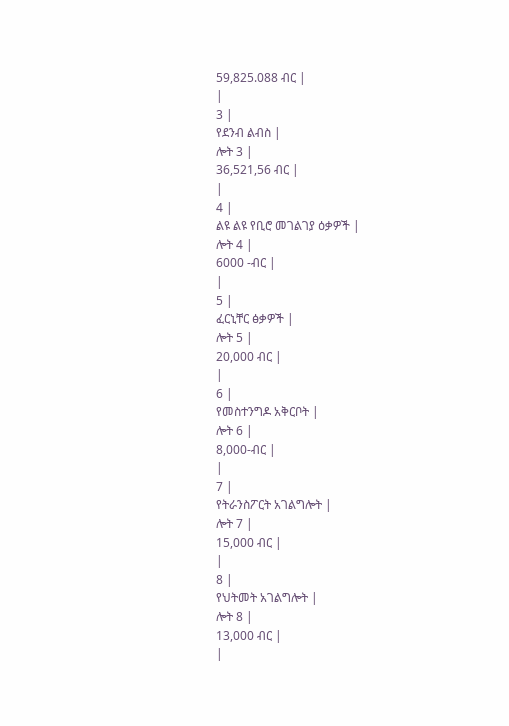59,825.088 ብር |
|
3 |
የደንብ ልብስ |
ሎት 3 |
36,521,56 ብር |
|
4 |
ልዩ ልዩ የቢሮ መገልገያ ዕቃዎች |
ሎት 4 |
6000 -ብር |
|
5 |
ፈርኒቸር ፅቃዎች |
ሎት 5 |
20,000 ብር |
|
6 |
የመስተንግዶ አቅርቦት |
ሎት 6 |
8,000-ብር |
|
7 |
የትራንስፖርት አገልግሎት |
ሎት 7 |
15,000 ብር |
|
8 |
የህትመት አገልግሎት |
ሎት 8 |
13,000 ብር |
|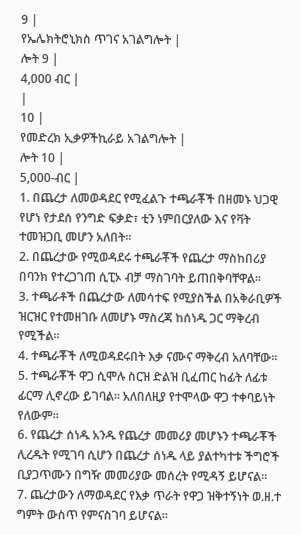9 |
የኤሌክትሮኒክስ ጥገና አገልግሎት |
ሎት 9 |
4,000 ብር |
|
10 |
የመድረክ ኢቃዎችኪራይ አገልግሎት |
ሎት 10 |
5,000-ብር |
1. በጨረታ ለመወዳደር የሚፈልጉ ተጫራቾች በዘመኑ ህጋዊ የሆነ የታደሰ የንግድ ፍቃድ፣ ቲን ነምበርያለው እና የቫት ተመዝጋቢ መሆን አለበት፡፡
2. በጨረታው የሚወዳደሩ ተጫራቾች የጨረታ ማስከበሪያ በባንክ የተረጋገጠ ሲፒኦ ብቻ ማስገባት ይጠበቅባቸዋል፡፡
3. ተጫራቶች በጨረታው ለመሳተፍ የሚያስችል በአቅራቢዎች ዝርዝር የተመዘገቡ ለመሆኑ ማስረጃ ከሰነዱ ጋር ማቅረብ የሚችል፡፡
4. ተጫራቾች ለሚወዳደሩበት እቃ ናሙና ማቅረብ አለባቸው፡፡
5. ተጫራቾች ዋጋ ሲሞሉ ስርዝ ድልዝ ቢፈጠር ከፊት ለፊቱ ፊርማ ሊኖረው ይገባል፡፡ አለበለዚያ የተሞላው ዋጋ ተቀባይነት የለውም፡፡
6. የጨረታ ሰነዱ አንዱ የጨረታ መመሪያ መሆኑን ተጫራቾች ሊረዱት የሚገባ ሲሆን በጨረታ ሰነዱ ላይ ያልተካተቱ ችግሮች ቢያጋጥሙን በግዥ መመሪያው መሰረት የሚዳኝ ይሆናል፡፡
7. ጨረታውን ለማወዳደር የእቃ ጥራት የዋጋ ዝቅተኝነት ወ.ዘ.ተ ግምት ውስጥ የምናስገባ ይሆናል፡፡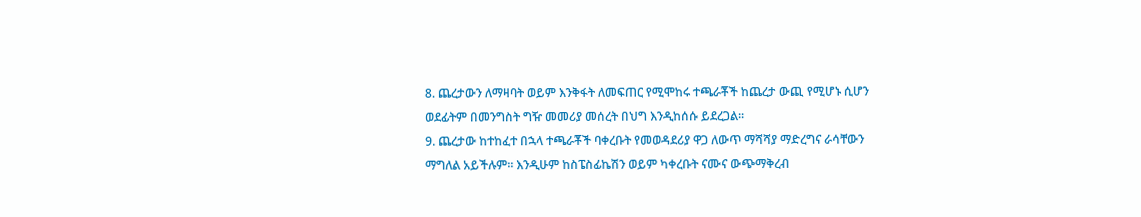8. ጨረታውን ለማዛባት ወይም እንቅፋት ለመፍጠር የሚሞከሩ ተጫራቾች ከጨረታ ውጪ የሚሆኑ ሲሆን ወደፊትም በመንግስት ግዥ መመሪያ መሰረት በህግ እንዲከሰሱ ይደረጋል፡፡
9. ጨረታው ከተከፈተ በኋላ ተጫራቾች ባቀረቡት የመወዳደሪያ ዋጋ ለውጥ ማሻሻያ ማድረግና ራሳቸውን ማግለል አይችሉም፡፡ እንዲሁም ከስፔስፊኬሽን ወይም ካቀረቡት ናሙና ውጭማቅረብ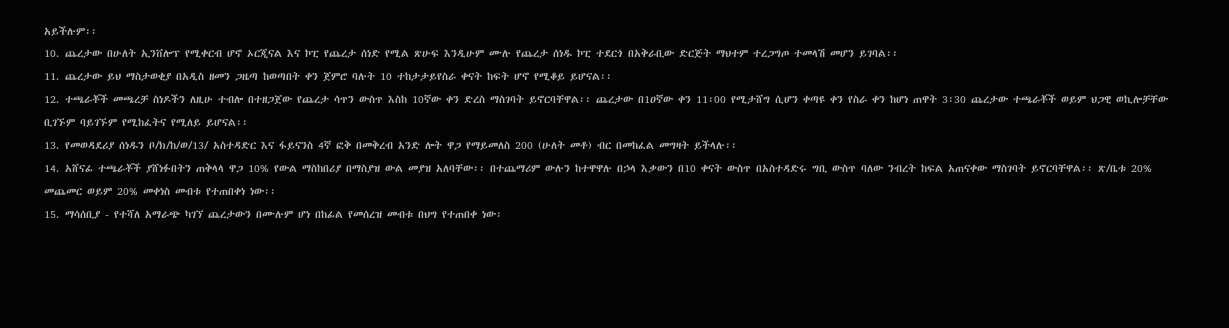አይችሉም፡፡
10. ጨረታው በሁለት ኢንቨሎፕ የሚቀርብ ሆኖ ኦርጂናል እና ኮፒ የጨረታ ሰነድ የሚል ጽሁፍ እንዲሁም ሙሉ የጨረታ ሰነዱ ኮፒ ተደርጎ በአቅራቢው ድርጅት ማህተም ተረጋግጦ ተመላሽ መሆን ይገባል፡፡
11. ጨረታው ይህ ማስታወቂያ በአዲስ ዘመን ጋዜጣ ከወጣበት ቀን ጀምሮ ባሉት 10 ተከታታይየስራ ቀናት ከፍት ሆኖ የሚቆይ ይሆናል፡፡
12. ተጫራቾች መጫረቻ ስነዶችን ለዚሁ ተብሎ በተዘጋጀው የጨረታ ሳጥን ውስጥ እስከ 10ኛው ቀን ድረስ ማስገባት ይኖርባቸዋል፡፡ ጨረታው በ1ዐኛው ቀን 11፡00 የሚታሸግ ሲሆን ቀጣዩ ቀን የስራ ቀን ከሆነ ጠዋት 3፡30 ጨረታው ተጫራቾች ወይም ህጋዊ ወኪሎቻቸው ቢገኙም ባይገኙም የሚከፈትና የሚለይ ይሆናል፡፡
13. የመወዳደሪያ ሰነዱን ቦ/ክ/ከ/ወ/13/ አስተዳድር እና ፋይናንስ 4ኛ ፎቅ በመቅረብ አንድ ሎት ዋጋ የማይመለስ 200 (ሁለት መቶ) ብር በመከፈል መግዛት ይችላሉ፡፡
14. አሸናፊ ተጫራቾች ያሸነፉበትን ጠቅላላ ዋጋ 10% የውል ማስከበሪያ በማስያዝ ውል መያዝ አለባቸው፡፡ በተጨማሪም ውሉን ከተዋዋሉ በኃላ እቃውን በ10 ቀናት ውስጥ በአስተዳድሩ ግቢ ውስጥ ባለው ንብረት ከፍል አጠናቀው ማስገባት ይኖርባቸዋል፡፡ ጽ/ቤቱ 20% መጨመር ወይም 20% መቀነስ መብቱ የተጠበቀነ ነው፡፡
15. ማሳሰቢያ - የተሻለ አማራጭ ካገኘ ጨረታውን በሙሉም ሆነ በከፊል የመሰረዝ መብቱ በህግ የተጠበቀ ነው፡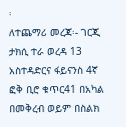፡
ለተጨማሪ መረጃ፡- ገርጂ ታክሲ ተራ ወረዳ 13 አስተዳድርና ፋይናንስ 4ኛ ፎቅ ቢሮ ቁጥር41 በአካል በመቅረብ ወይም በስልክ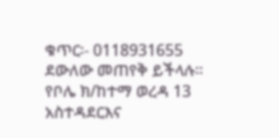ቁጥር፡- 0118931655 ደውለው መጠየቅ ይችላሉ፡፡
የቦሌ ክ/ከተማ ወረዳ 13 አስተዳደርእና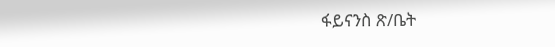ፋይናንስ ጽ/ቤት